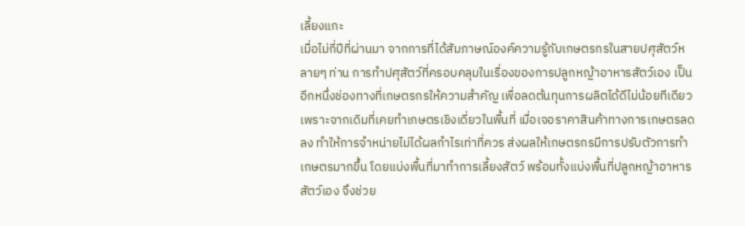เลี้ยงแกะ
เมื่อไม่กี่ปีที่ผ่านมา จากการที่ได้สัมภาษณ์องค์ความรู้กับเกษตรกรในสายปศุสัตว์หลายๆ ท่าน การทำปศุสัตว์ที่ครอบคลุมในเรื่องของการปลูกหญ้าอาหารสัตว์เอง เป็นอีกหนึ่งช่องทางที่เกษตรกรให้ความสำคัญ เพื่อลดต้นทุนการผลิตได้ดีไม่น้อยทีเดียว เพราะจากเดิมที่เคยทำเกษตรเชิงเดี่ยวในพื้นที่ เมื่อเจอราคาสินค้าทางการเกษตรลดลง ทำให้การจำหน่ายไม่ได้ผลกำไรเท่าที่ควร ส่งผลให้เกษตรกรมีการปรับตัวการทำเกษตรมากขึ้น โดยแบ่งพื้นที่มาทำการเลี้ยงสัตว์ พร้อมทั้งแบ่งพื้นที่ปลูกหญ้าอาหารสัตว์เอง จึงช่วย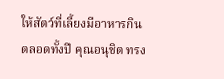ให้สัตว์ที่เลี้ยงมีอาหารกินตลอดทั้งปี คุณอนุชิต ทรง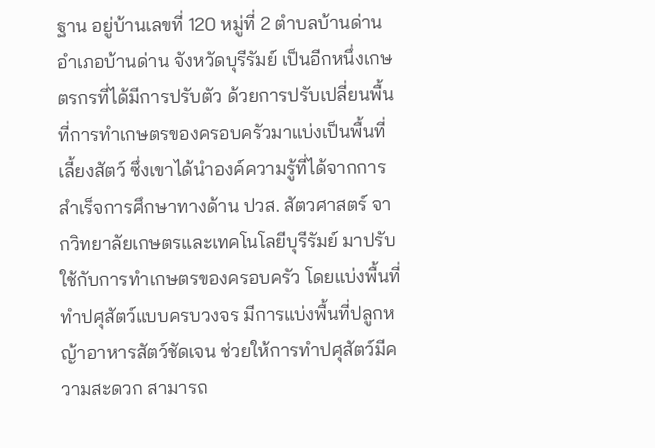ฐาน อยู่บ้านเลขที่ 120 หมู่ที่ 2 ตำบลบ้านด่าน อำเภอบ้านด่าน จังหวัดบุรีรัมย์ เป็นอีกหนึ่งเกษตรกรที่ได้มีการปรับตัว ด้วยการปรับเปลี่ยนพื้นที่การทำเกษตรของครอบครัวมาแบ่งเป็นพื้นที่เลี้ยงสัตว์ ซึ่งเขาได้นำองค์ความรู้ที่ได้จากการสำเร็จการศึกษาทางด้าน ปวส. สัตวศาสตร์ จากวิทยาลัยเกษตรและเทคโนโลยีบุรีรัมย์ มาปรับใช้กับการทำเกษตรของครอบครัว โดยแบ่งพื้นที่ทำปศุสัตว์แบบครบวงจร มีการแบ่งพื้นที่ปลูกหญ้าอาหารสัตว์ชัดเจน ช่วยให้การทำปศุสัตว์มีความสะดวก สามารถ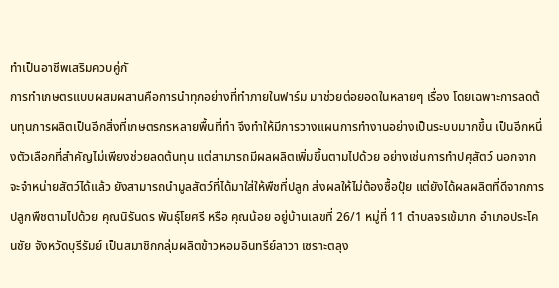ทำเป็นอาชีพเสริมควบคู่กั
การทำเกษตรแบบผสมผสานคือการนำทุกอย่างที่ทำภายในฟาร์ม มาช่วยต่อยอดในหลายๆ เรื่อง โดยเฉพาะการลดต้นทุนการผลิตเป็นอีกสิ่งที่เกษตรกรหลายพื้นที่ทำ จึงทำให้มีการวางแผนการทำงานอย่างเป็นระบบมากขึ้น เป็นอีกหนึ่งตัวเลือกที่สำคัญไม่เพียงช่วยลดต้นทุน แต่สามารถมีผลผลิตเพิ่มขึ้นตามไปด้วย อย่างเช่นการทำปศุสัตว์ นอกจากจะจำหน่ายสัตว์ได้แล้ว ยังสามารถนำมูลสัตว์ที่ได้มาใส่ให้พืชที่ปลูก ส่งผลให้ไม่ต้องซื้อปุ๋ย แต่ยังได้ผลผลิตที่ดีจากการปลูกพืชตามไปด้วย คุณนิรันดร พันธุ์โยศรี หรือ คุณน้อย อยู่บ้านเลขที่ 26/1 หมู่ที่ 11 ตำบลจรเข้มาก อำเภอประโคนชัย จังหวัดบุรีรัมย์ เป็นสมาชิกกลุ่มผลิตข้าวหอมอินทรีย์ลาวา เซราะตลุง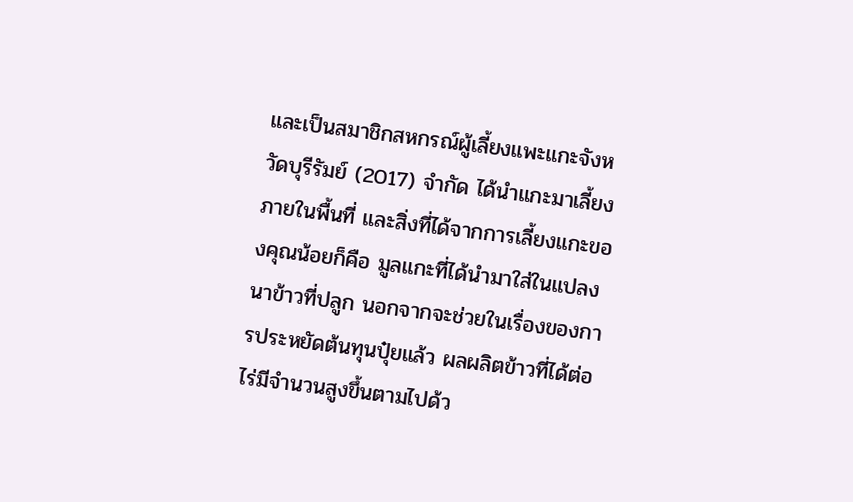และเป็นสมาชิกสหกรณ์ผู้เลี้ยงแพะแกะจังหวัดบุรีรัมย์ (2017) จำกัด ได้นำแกะมาเลี้ยงภายในพื้นที่ และสิ่งที่ได้จากการเลี้ยงแกะของคุณน้อยก็คือ มูลแกะที่ได้นำมาใส่ในแปลงนาข้าวที่ปลูก นอกจากจะช่วยในเรื่องของการประหยัดต้นทุนปุ๋ยแล้ว ผลผลิตข้าวที่ได้ต่อไร่มีจำนวนสูงขึ้นตามไปด้ว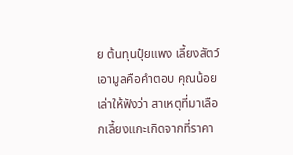ย ต้นทุนปุ๋ยแพง เลี้ยงสัตว์เอามูลคือคำตอบ คุณน้อย เล่าให้ฟังว่า สาเหตุที่มาเลือกเลี้ยงแกะเกิดจากที่ราคา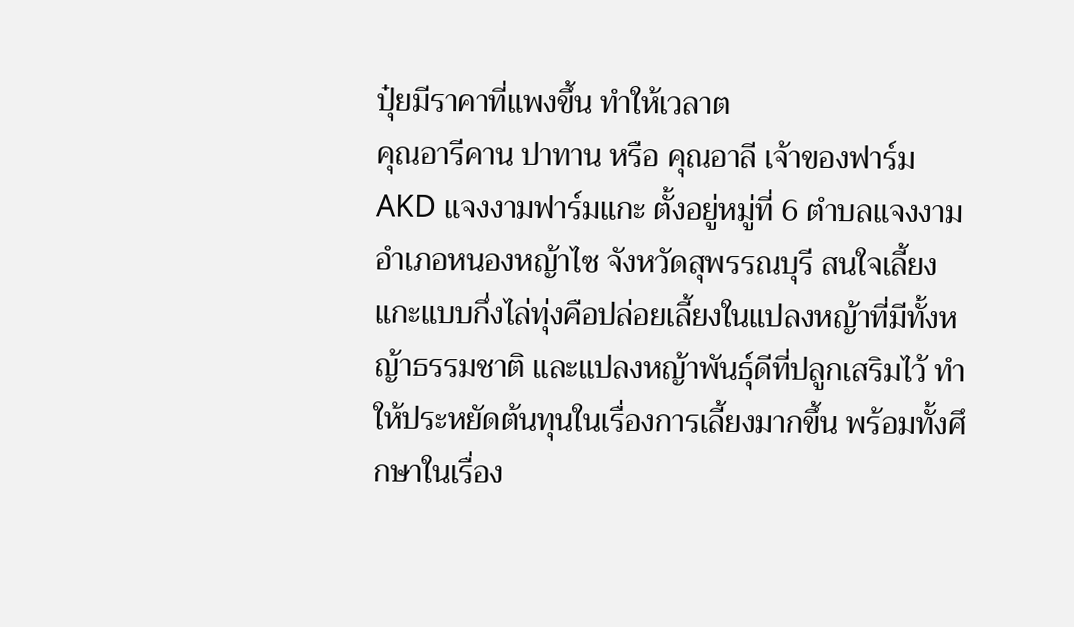ปุ๋ยมีราคาที่แพงขึ้น ทำให้เวลาต
คุณอารีคาน ปาทาน หรือ คุณอาลี เจ้าของฟาร์ม AKD แจงงามฟาร์มแกะ ตั้งอยู่หมู่ที่ 6 ตำบลแจงงาม อำเภอหนองหญ้าไซ จังหวัดสุพรรณบุรี สนใจเลี้ยงแกะแบบกึ่งไล่ทุ่งคือปล่อยเลี้ยงในแปลงหญ้าที่มีทั้งหญ้าธรรมชาติ และแปลงหญ้าพันธุ์ดีที่ปลูกเสริมไว้ ทำให้ประหยัดต้นทุนในเรื่องการเลี้ยงมากขึ้น พร้อมทั้งศึกษาในเรื่อง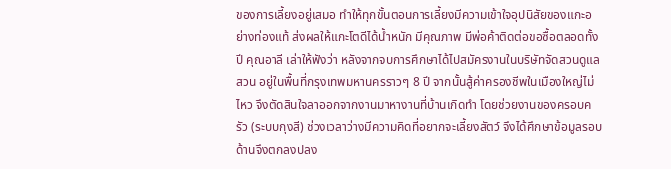ของการเลี้ยงอยู่เสมอ ทำให้ทุกขั้นตอนการเลี้ยงมีความเข้าใจอุปนิสัยของแกะอย่างท่องแท้ ส่งผลให้แกะโตดีได้น้ำหนัก มีคุณภาพ มีพ่อค้าติดต่อขอซื้อตลอดทั้งปี คุณอาลี เล่าให้ฟังว่า หลังจากจบการศึกษาได้ไปสมัครงานในบริษัทจัดสวนดูแลสวน อยู่ในพื้นที่กรุงเทพมหานครราวๆ 8 ปี จากนั้นสู้ค่าครองชีพในเมืองใหญ่ไม่ไหว จึงตัดสินใจลาออกจากงานมาหางานที่บ้านเกิดทำ โดยช่วยงานของครอบครัว (ระบบกุงสี) ช่วงเวลาว่างมีความคิดที่อยากจะเลี้ยงสัตว์ จึงได้ศึกษาข้อมูลรอบด้านจึงตกลงปลง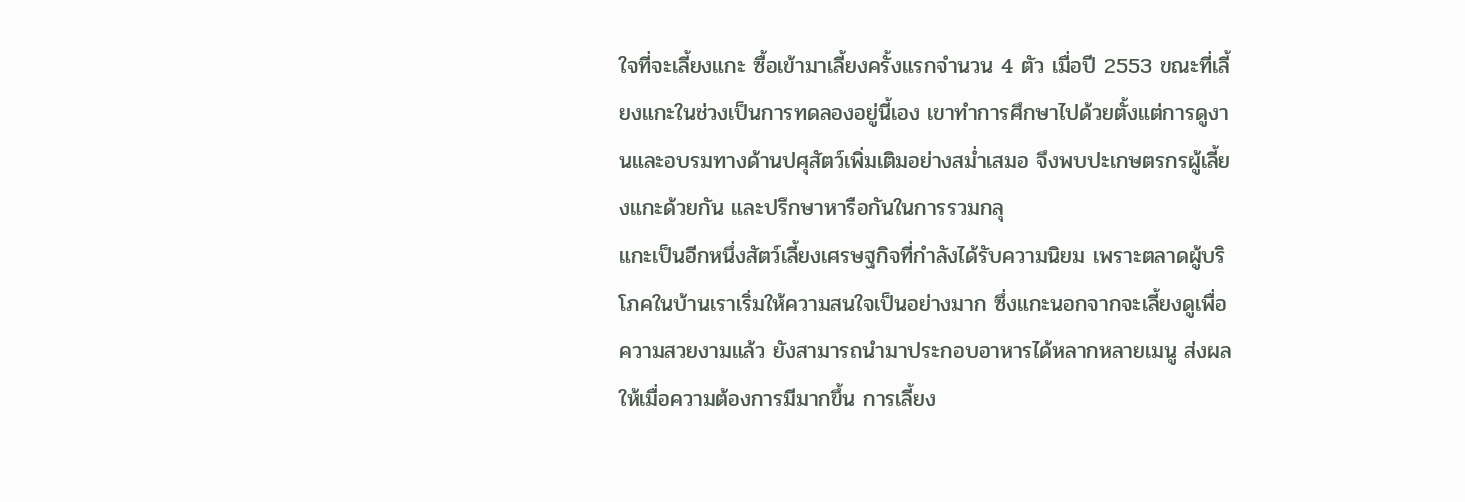ใจที่จะเลี้ยงแกะ ซื้อเข้ามาเลี้ยงครั้งแรกจำนวน 4 ตัว เมื่อปี 2553 ขณะที่เลี้ยงแกะในช่วงเป็นการทดลองอยู่นี้เอง เขาทำการศึกษาไปด้วยตั้งแต่การดูงานและอบรมทางด้านปศุสัตว์เพิ่มเติมอย่างสม่ำเสมอ จึงพบปะเกษตรกรผู้เลี้ยงแกะด้วยกัน และปรึกษาหารือกันในการรวมกลุ
แกะเป็นอีกหนึ่งสัตว์เลี้ยงเศรษฐกิจที่กำลังได้รับความนิยม เพราะตลาดผู้บริโภคในบ้านเราเริ่มให้ความสนใจเป็นอย่างมาก ซึ่งแกะนอกจากจะเลี้ยงดูเพื่อความสวยงามแล้ว ยังสามารถนำมาประกอบอาหารได้หลากหลายเมนู ส่งผลให้เมื่อความต้องการมีมากขึ้น การเลี้ยง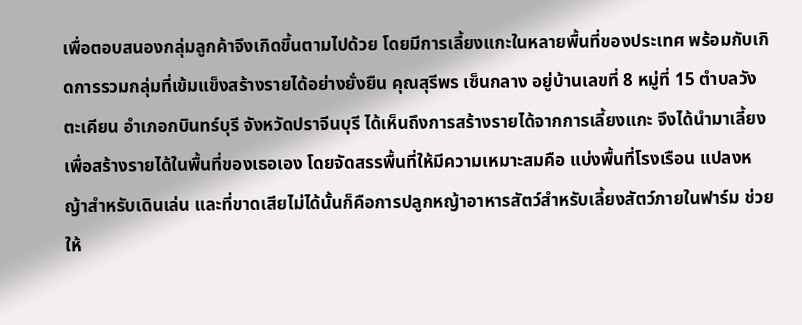เพื่อตอบสนองกลุ่มลูกค้าจึงเกิดขึ้นตามไปด้วย โดยมีการเลี้ยงแกะในหลายพื้นที่ของประเทศ พร้อมกับเกิดการรวมกลุ่มที่เข้มแข็งสร้างรายได้อย่างยั่งยืน คุณสุรีพร เซ็นกลาง อยู่บ้านเลขที่ 8 หมู่ที่ 15 ตำบลวังตะเคียน อำเภอกบินทร์บุรี จังหวัดปราจีนบุรี ได้เห็นถึงการสร้างรายได้จากการเลี้ยงแกะ จึงได้นำมาเลี้ยงเพื่อสร้างรายได้ในพื้นที่ของเธอเอง โดยจัดสรรพื้นที่ให้มีความเหมาะสมคือ แบ่งพื้นที่โรงเรือน แปลงหญ้าสำหรับเดินเล่น และที่ขาดเสียไม่ได้นั้นก็คือการปลูกหญ้าอาหารสัตว์สำหรับเลี้ยงสัตว์ภายในฟาร์ม ช่วยให้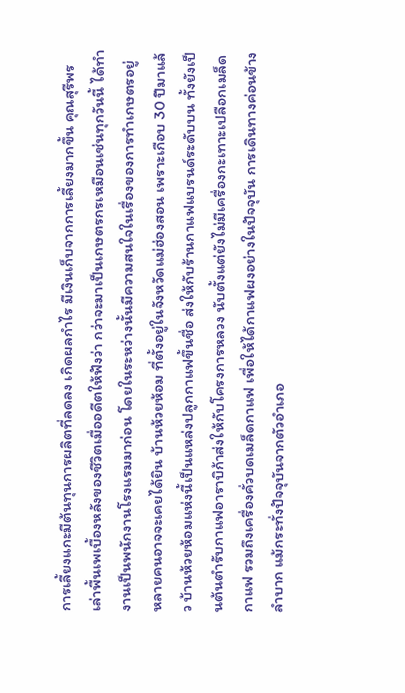การเลี้ยงแกะมีต้นทุนการผลิตที่ลดลง เกิดผลกำไร มีเงินเก็บจากการเลี้ยงมากขึ้น คุณสุรีพร เล่าพื้นเพเบื้องหลังของชีวิตเมื่ออดีตให้ฟังว่า กว่าจะมาเป็นเกษตรกรเหมือนเช่นทุกวันนี้ ได้ทำงานเป็นพนักงานโรงแรมมาก่อน โดยในระหว่างนั้นมีความสนใจในเรื่องของการทำเกษตรอยู่
หลายคนอาจจะเคยได้ยิน บ้านห้วยห้อม ที่ตั้งอยู่ในจังหวัดแม่ฮ่องสอน เพราะเกือบ 30 ปีมาแล้ว บ้านห้วยห้อมแห่งนี้เป็นแหล่งปลูกกาแฟขึ้นชื่อ ส่งให้กับร้านกาแฟแบรนด์ระดับบน ทั้งยังเป็นต้นตำรับกาแฟอาราบิก้าส่งให้กับโครงการหลวง นับตั้งแต่ยังไม่มีเครื่องกะเทาะเปลือกเมล็ดกาแฟ รวมถึงเครื่องคั่วบดเมล็ดกาแฟ เพื่อให้ได้กาแฟผงอย่างในปัจจุบัน การเดินทางค่อนข้างลำบาก แม้กระทั่งปัจจุบันจากตัวอำเภอ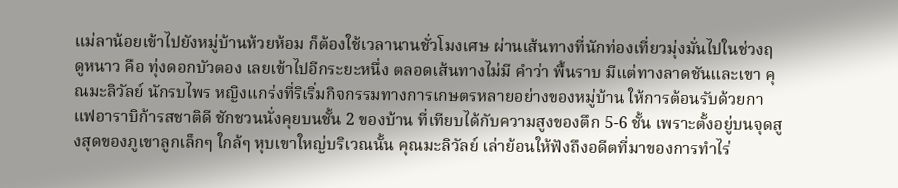แม่ลาน้อยเข้าไปยังหมู่บ้านห้วยห้อม ก็ต้องใช้เวลานานชั่วโมงเศษ ผ่านเส้นทางที่นักท่องเที่ยวมุ่งมั่นไปในช่วงฤดูหนาว คือ ทุ่งดอกบัวตอง เลยเข้าไปอีกระยะหนึ่ง ตลอดเส้นทางไม่มี คำว่า พื้นราบ มีแต่ทางลาดชันและเขา คุณมะลิวัลย์ นักรบไพร หญิงแกร่งที่ริเริ่มกิจกรรมทางการเกษตรหลายอย่างของหมู่บ้าน ให้การต้อนรับด้วยกาแฟอาราบิก้ารสชาติดี ชักชวนนั่งคุยบนชั้น 2 ของบ้าน ที่เทียบได้กับความสูงของตึก 5-6 ชั้น เพราะตั้งอยู่บนจุดสูงสุดของภูเขาลูกเล็กๆ ใกล้ๆ หุบเขาใหญ่บริเวณนั้น คุณมะลิวัลย์ เล่าย้อนให้ฟังถึงอดีตที่มาของการทำไร่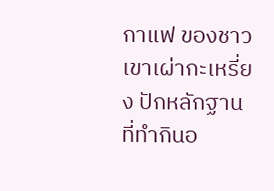กาแฟ ของชาวเขาเผ่ากะเหรี่ยง ปักหลักฐานที่ทำกินอ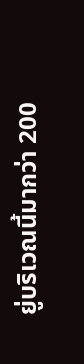ยู่บริเวณนี้มากว่า 200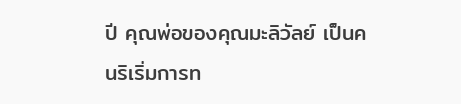ปี คุณพ่อของคุณมะลิวัลย์ เป็นคนริเริ่มการท